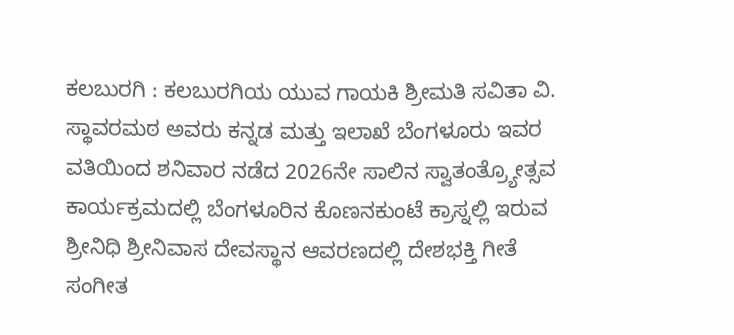ಕಲಬುರಗಿ : ಕಲಬುರಗಿಯ ಯುವ ಗಾಯಕಿ ಶ್ರೀಮತಿ ಸವಿತಾ ವಿ. ಸ್ಥಾವರಮಠ ಅವರು ಕನ್ನಡ ಮತ್ತು ಇಲಾಖೆ ಬೆಂಗಳೂರು ಇವರ ವತಿಯಿಂದ ಶನಿವಾರ ನಡೆದ 2026ನೇ ಸಾಲಿನ ಸ್ವಾತಂತ್ರ್ಯೋತ್ಸವ ಕಾರ್ಯಕ್ರಮದಲ್ಲಿ ಬೆಂಗಳೂರಿನ ಕೊಣನಕುಂಟೆ ಕ್ರಾಸ್ನಲ್ಲಿ ಇರುವ ಶ್ರೀನಿಧಿ ಶ್ರೀನಿವಾಸ ದೇವಸ್ಥಾನ ಆವರಣದಲ್ಲಿ ದೇಶಭಕ್ತಿ ಗೀತೆ ಸಂಗೀತ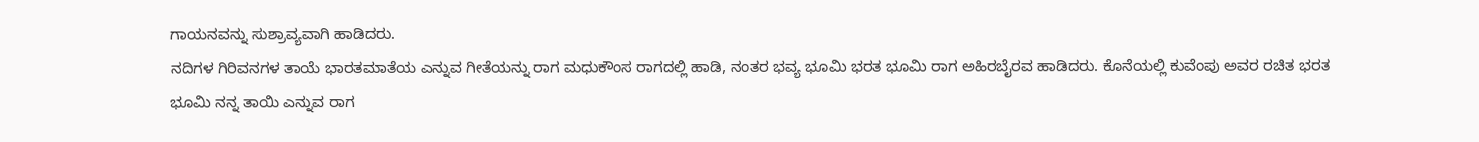ಗಾಯನವನ್ನು ಸುಶ್ರಾವ್ಯವಾಗಿ ಹಾಡಿದರು.
ನದಿಗಳ ಗಿರಿವನಗಳ ತಾಯೆ ಭಾರತಮಾತೆಯ ಎನ್ನುವ ಗೀತೆಯನ್ನು ರಾಗ ಮಧುಕೌಂಸ ರಾಗದಲ್ಲಿ ಹಾಡಿ, ನಂತರ ಭವ್ಯ ಭೂಮಿ ಭರತ ಭೂಮಿ ರಾಗ ಅಹಿರಬೈರವ ಹಾಡಿದರು. ಕೊನೆಯಲ್ಲಿ ಕುವೆಂಪು ಅವರ ರಚಿತ ಭರತ ಭೂಮಿ ನನ್ನ ತಾಯಿ ಎನ್ನುವ ರಾಗ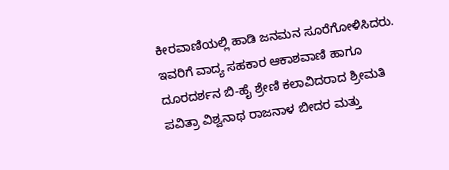ಕೀರವಾಣಿಯಲ್ಲಿ ಹಾಡಿ ಜನಮನ ಸೂರೆಗೋಳಿಸಿದರು. ಇವರಿಗೆ ವಾದ್ಯ ಸಹಕಾರ ಆಕಾಶವಾಣಿ ಹಾಗೂ ದೂರದರ್ಶನ ಬಿ-ಹೈ ಶ್ರೇಣಿ ಕಲಾವಿದರಾದ ಶ್ರೀಮತಿ ಪವಿತ್ರಾ ವಿಶ್ವನಾಥ ರಾಜನಾಳ ಬೀದರ ಮತ್ತು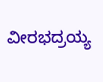ವೀರಭದ್ರಯ್ಯ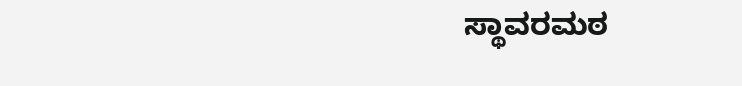ಸ್ಥಾವರಮಠ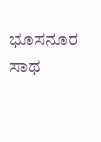ಭೂಸನೂರ ಸಾಥ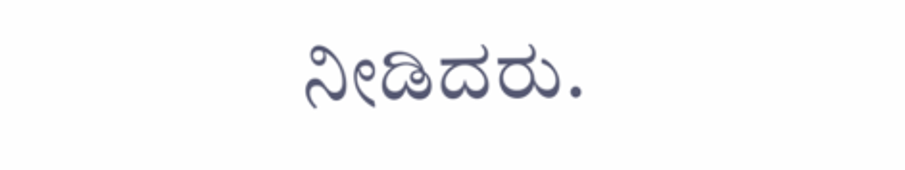ನೀಡಿದರು.